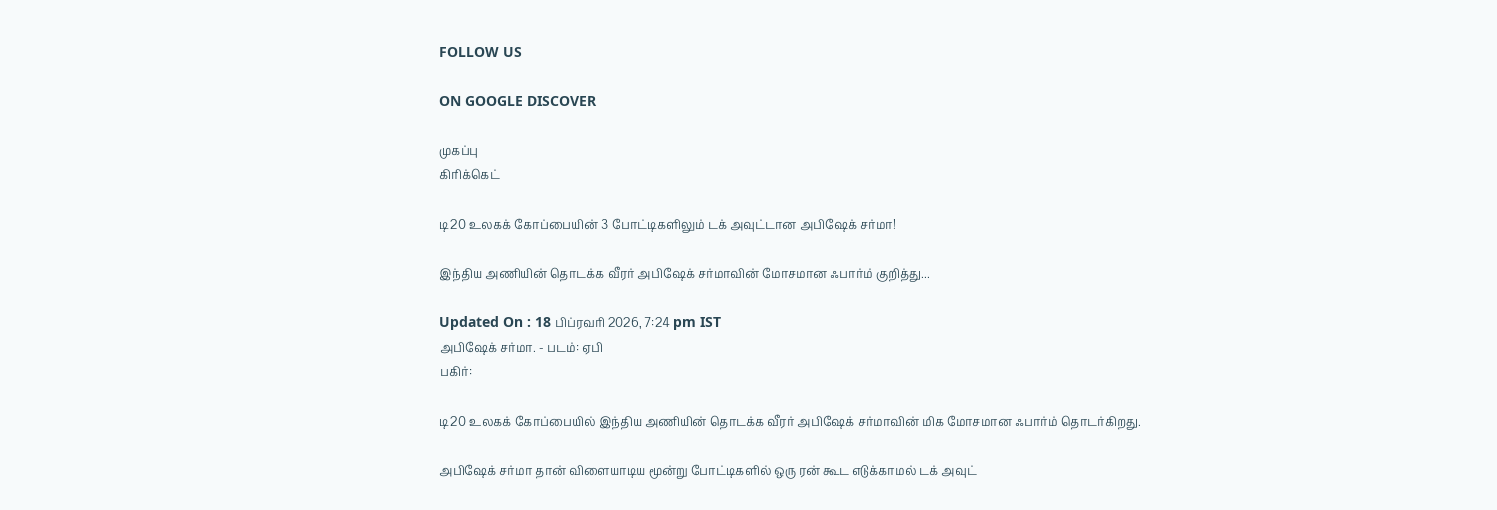FOLLOW US

ON GOOGLE DISCOVER

முகப்பு
கிரிக்கெட்

டி20 உலகக் கோப்பையின் 3 போட்டிகளிலும் டக் அவுட்டான அபிஷேக் சர்மா!

இந்திய அணியின் தொடக்க வீரர் அபிஷேக் சர்மாவின் மோசமான ஃபார்ம் குறித்து...

Updated On : 18 பிப்ரவரி 2026, 7:24 pm IST
அபிஷேக் சர்மா. - படம்: ஏபி
பகிர்:

டி20 உலகக் கோப்பையில் இந்திய அணியின் தொடக்க வீரர் அபிஷேக் சர்மாவின் மிக மோசமான ஃபார்ம் தொடர்கிறது.

அபிஷேக் சர்மா தான் விளையாடிய மூன்று போட்டிகளில் ஒரு ரன் கூட எடுக்காமல் டக் அவுட்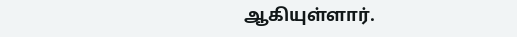ஆகியுள்ளார்.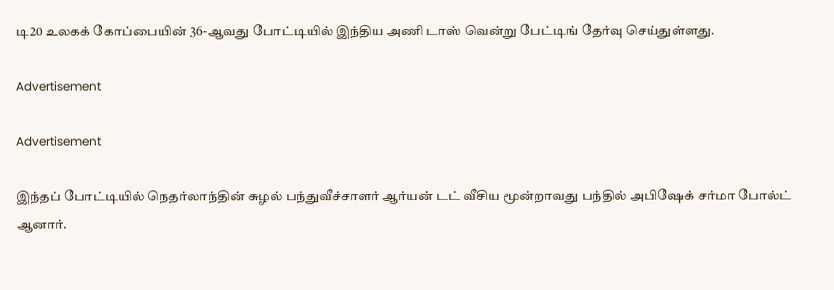டி20 உலகக் கோப்பையின் 36-ஆவது போட்டியில் இந்திய அணி டாஸ் வென்று பேட்டிங் தேர்வு செய்துள்ளது.

Advertisement

Advertisement

இந்தப் போட்டியில் நெதர்லாந்தின் சுழல் பந்துவீச்சாளர் ஆர்யன் டட் வீசிய மூன்றாவது பந்தில் அபிஷேக் சர்மா போல்ட் ஆனார்.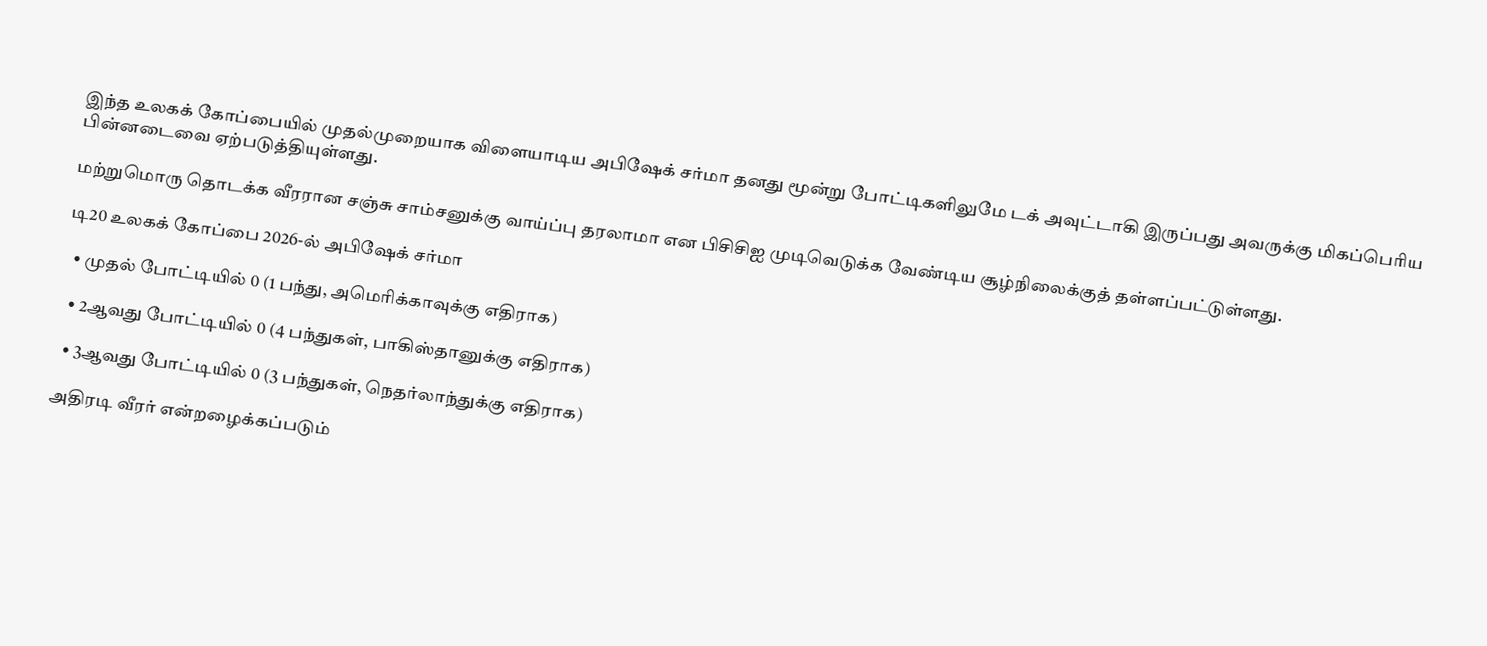இந்த உலகக் கோப்பையில் முதல்முறையாக விளையாடிய அபிஷேக் சர்மா தனது மூன்று போட்டிகளிலுமே டக் அவுட்டாகி இருப்பது அவருக்கு மிகப்பெரிய பின்னடைவை ஏற்படுத்தியுள்ளது.

மற்றுமொரு தொடக்க வீரரான சஞ்சு சாம்சனுக்கு வாய்ப்பு தரலாமா என பிசிசிஐ முடிவெடுக்க வேண்டிய சூழ்நிலைக்குத் தள்ளப்பட்டுள்ளது.

டி20 உலகக் கோப்பை 2026-ல் அபிஷேக் சர்மா

  • முதல் போட்டியில் 0 (1 பந்து, அமெரிக்காவுக்கு எதிராக)

  • 2ஆவது போட்டியில் 0 (4 பந்துகள், பாகிஸ்தானுக்கு எதிராக)

  • 3ஆவது போட்டியில் 0 (3 பந்துகள், நெதர்லாந்துக்கு எதிராக)

அதிரடி வீரர் என்றழைக்கப்படும்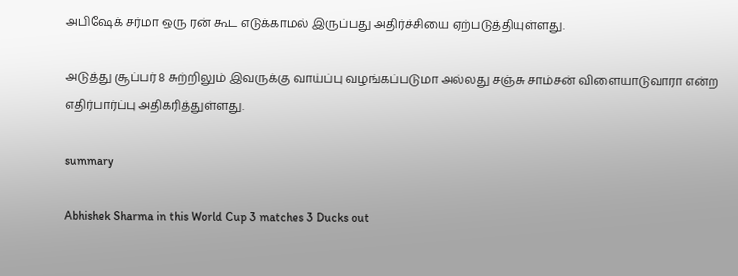அபிஷேக் சர்மா ஒரு ரன் கூட எடுக்காமல் இருப்பது அதிர்ச்சியை ஏற்படுத்தியுள்ளது.

அடுத்து சூப்பர் 8 சுற்றிலும் இவருக்கு வாய்ப்பு வழங்கப்படுமா அல்லது சஞ்சு சாம்சன் விளையாடுவாரா என்ற எதிர்பார்ப்பு அதிகரித்துள்ளது.

summary

Abhishek Sharma in this World Cup 3 matches 3 Ducks out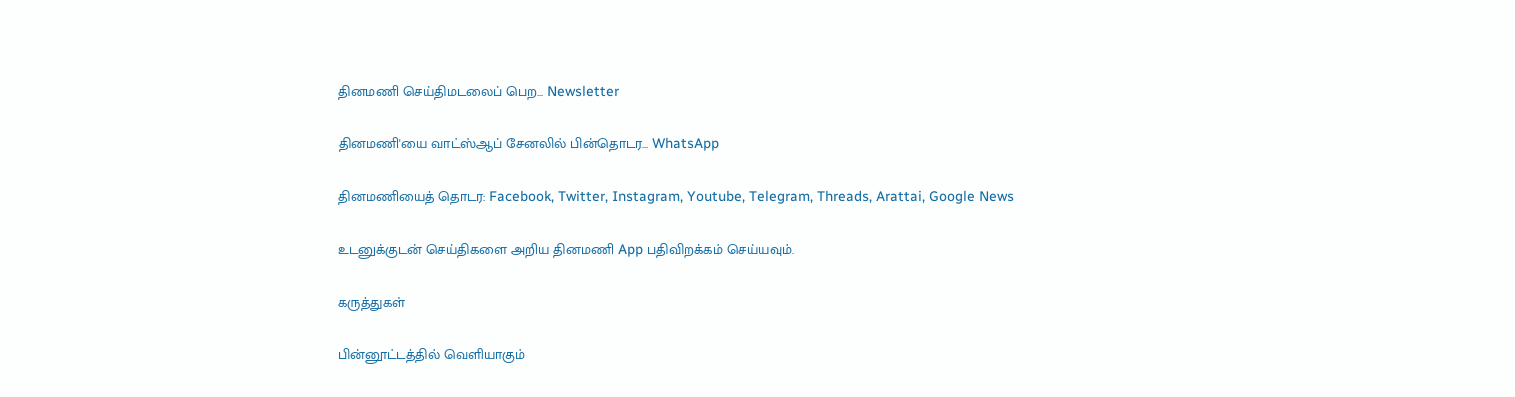தினமணி செய்திமடலைப் பெற... Newsletter

தினமணி'யை வாட்ஸ்ஆப் சேனலில் பின்தொடர... WhatsApp

தினமணியைத் தொடர: Facebook, Twitter, Instagram, Youtube, Telegram, Threads, Arattai, Google News

உடனுக்குடன் செய்திகளை அறிய தினமணி App பதிவிறக்கம் செய்யவும்.

கருத்துகள்

பின்னூட்டத்தில் வெளியாகும்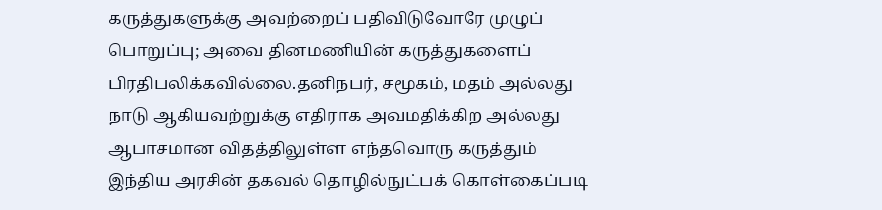கருத்துகளுக்கு அவற்றைப் பதிவிடுவோரே முழுப் பொறுப்பு; அவை தினமணியின் கருத்துகளைப் பிரதிபலிக்கவில்லை.தனிநபர், சமூகம், மதம் அல்லது நாடு ஆகியவற்றுக்கு எதிராக அவமதிக்கிற அல்லது ஆபாசமான விதத்திலுள்ள எந்தவொரு கருத்தும் இந்திய அரசின் தகவல் தொழில்நுட்பக் கொள்கைப்படி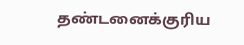தண்டனைக்குரிய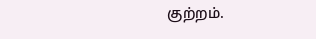குற்றம்.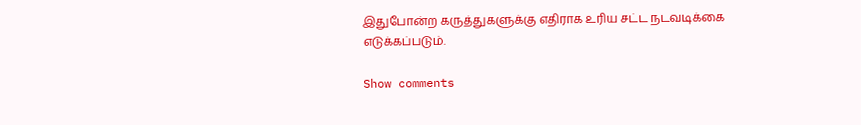இதுபோன்ற கருத்துகளுக்கு எதிராக உரிய சட்ட நடவடிக்கை எடுக்கப்படும்.

Show comments